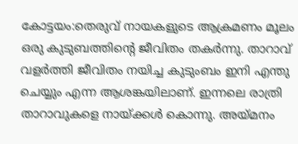കോട്ടയം:തെരുവ് നായകളുടെ ആക്രമണം മൂലം ഒരു കുടുബത്തിന്റെ ജീവിതം തകർന്നു. താറാവ് വളർത്തി ജീവിതം നയിച്ച കുടുംബം ഇനി എന്തു ചെയ്യും എന്ന ആശങ്കയിലാണ്. ഇന്നലെ രാത്രി താറാവുകളെ നായ്ക്കൾ കൊന്നു. അയ്മനം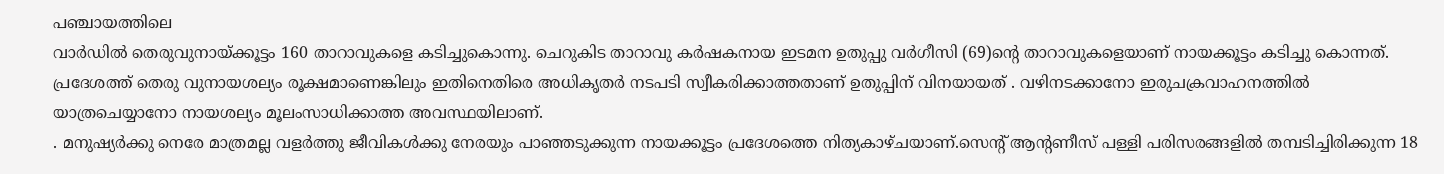പഞ്ചായത്തിലെ
വാർഡിൽ തെരുവുനായ്ക്കൂട്ടം 160 താറാവുകളെ കടിച്ചുകൊന്നു. ചെറുകിട താറാവു കർഷകനായ ഇടമന ഉതുപ്പു വർഗീസി (69)ന്റെ താറാവുകളെയാണ് നായക്കൂട്ടം കടിച്ചു കൊന്നത്.
പ്രദേശത്ത് തെരു വുനായശല്യം രൂക്ഷമാണെങ്കിലും ഇതിനെതിരെ അധികൃതർ നടപടി സ്വീകരിക്കാത്തതാണ് ഉതുപ്പിന് വിനയായത് . വഴിനടക്കാനോ ഇരുചക്രവാഹനത്തിൽ യാത്രചെയ്യാനോ നായശല്യം മൂലംസാധിക്കാത്ത അവസ്ഥയിലാണ്.
. മനുഷ്യർക്കു നെരേ മാത്രമല്ല വളർത്തു ജീവികൾക്കു നേരയും പാഞ്ഞടുക്കുന്ന നായക്കൂട്ടം പ്രദേശത്തെ നിത്യകാഴ്ചയാണ്.സെന്റ് ആന്റണീസ് പള്ളി പരിസരങ്ങളിൽ തമ്പടിച്ചിരിക്കുന്ന 18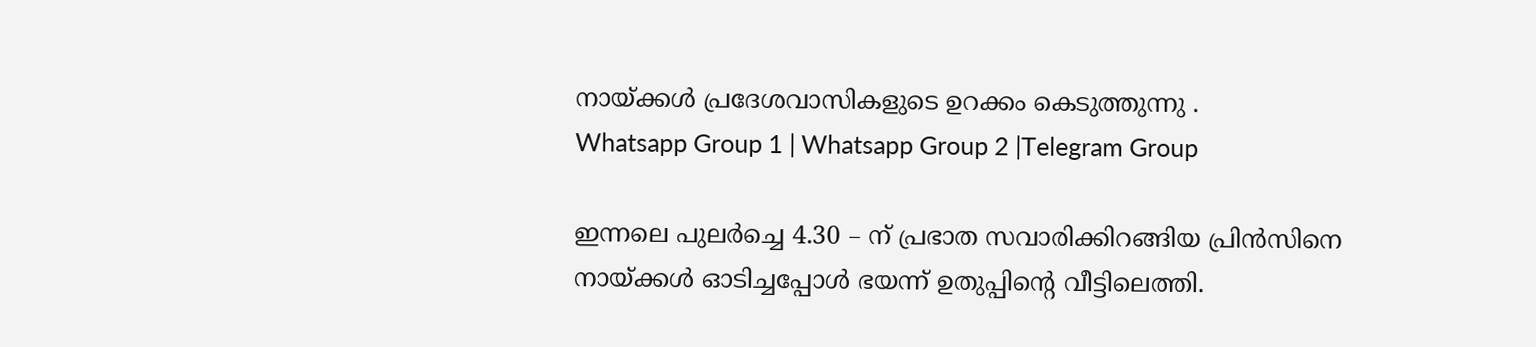നായ്ക്കൾ പ്രദേശവാസികളുടെ ഉറക്കം കെടുത്തുന്നു .
Whatsapp Group 1 | Whatsapp Group 2 |Telegram Group

ഇന്നലെ പുലർച്ചെ 4.30 – ന് പ്രഭാത സവാരിക്കിറങ്ങിയ പ്രിൻസിനെ നായ്ക്കൾ ഓടിച്ചപ്പോൾ ഭയന്ന് ഉതുപ്പിന്റെ വീട്ടിലെത്തി.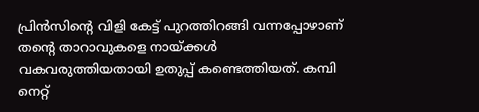പ്രിൻസിന്റെ വിളി കേട്ട് പുറത്തിറങ്ങി വന്നപ്പോഴാണ് തന്റെ താറാവുകളെ നായ്ക്കൾ വകവരുത്തിയതായി ഉതുപ്പ് കണ്ടെത്തിയത്. കമ്പി നെറ്റ്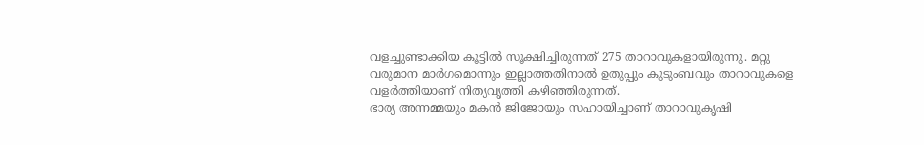വളച്ചുണ്ടാക്കിയ കൂട്ടിൽ സൂക്ഷിച്ചിരുന്നത് 275 താറാവുകളായിരുന്നു. മറ്റു വരുമാന മാർഗമൊന്നും ഇല്ലാത്തതിനാൽ ഉതുപ്പും കുടുംബവും താറാവുകളെ വളർത്തിയാണ് നിത്യവൃത്തി കഴിഞ്ഞിരുന്നത്.
ഭാര്യ അന്നമ്മയും മകൻ ജിജോയും സഹായിച്ചാണ് താറാവുകൃഷി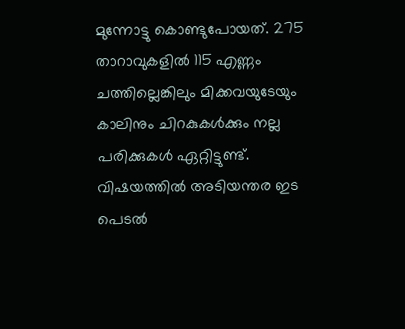മുന്നോട്ടു കൊണ്ടുപോയത്. 275 താറാവുകളിൽ 115 എണ്ണം ചത്തില്ലെങ്കിലും മിക്കവയുടേയും കാലിനും ചിറകുകൾക്കും നല്ല പരിക്കുകൾ ഏറ്റിട്ടുണ്ട്.
വിഷയത്തിൽ അടിയന്തര ഇട പെടൽ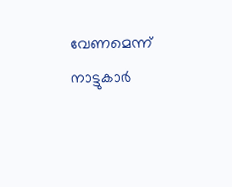വേണമെന്ന് നാട്ടുകാർ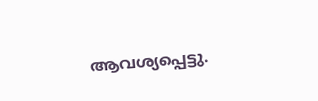ആവശ്യപ്പെട്ടു.